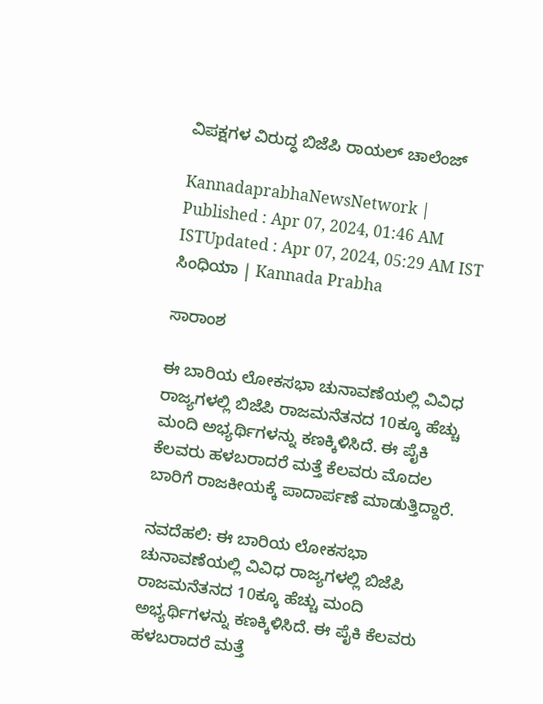ವಿಪಕ್ಷಗಳ ವಿರುದ್ಧ ಬಿಜೆಪಿ ರಾಯಲ್‌ ಚಾಲೆಂಜ್‌

KannadaprabhaNewsNetwork |
Published : Apr 07, 2024, 01:46 AM ISTUpdated : Apr 07, 2024, 05:29 AM IST
ಸಿಂಧಿಯಾ | Kannada Prabha

ಸಾರಾಂಶ

ಈ ಬಾರಿಯ ಲೋಕಸಭಾ ಚುನಾವಣೆಯಲ್ಲಿ ವಿವಿಧ ರಾಜ್ಯಗಳಲ್ಲಿ ಬಿಜೆಪಿ ರಾಜಮನೆತನದ 10ಕ್ಕೂ ಹೆಚ್ಚು ಮಂದಿ ಅಭ್ಯರ್ಥಿಗಳನ್ನು ಕಣಕ್ಕಿಳಿಸಿದೆ. ಈ ಪೈಕಿ ಕೆಲವರು ಹಳಬರಾದರೆ ಮತ್ತೆ ಕೆಲವರು ಮೊದಲ ಬಾರಿಗೆ ರಾಜಕೀಯಕ್ಕೆ ಪಾದಾರ್ಪಣೆ ಮಾಡುತ್ತಿದ್ದಾರೆ.

ನವದೆಹಲಿ: ಈ ಬಾರಿಯ ಲೋಕಸಭಾ ಚುನಾವಣೆಯಲ್ಲಿ ವಿವಿಧ ರಾಜ್ಯಗಳಲ್ಲಿ ಬಿಜೆಪಿ ರಾಜಮನೆತನದ 10ಕ್ಕೂ ಹೆಚ್ಚು ಮಂದಿ ಅಭ್ಯರ್ಥಿಗಳನ್ನು ಕಣಕ್ಕಿಳಿಸಿದೆ. ಈ ಪೈಕಿ ಕೆಲವರು ಹಳಬರಾದರೆ ಮತ್ತೆ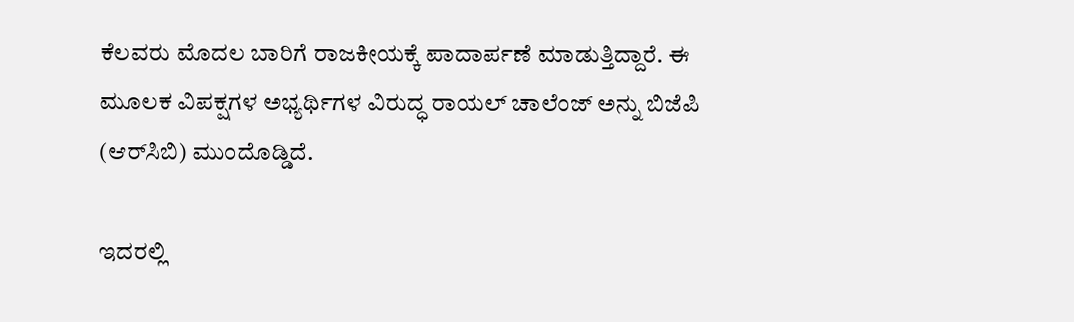ಕೆಲವರು ಮೊದಲ ಬಾರಿಗೆ ರಾಜಕೀಯಕ್ಕೆ ಪಾದಾರ್ಪಣೆ ಮಾಡುತ್ತಿದ್ದಾರೆ. ಈ ಮೂಲಕ ವಿಪಕ್ಷಗಳ ಅಭ್ಯರ್ಥಿಗಳ ವಿರುದ್ಧ ರಾಯಲ್‌ ಚಾಲೆಂಜ್‌ ಅನ್ನು ಬಿಜೆಪಿ (ಆರ್‌ಸಿಬಿ) ಮುಂದೊಡ್ಡಿದೆ.

ಇದರಲ್ಲಿ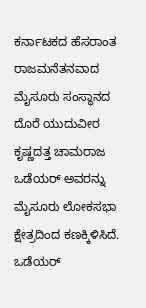ಕರ್ನಾಟಕದ ಹೆಸರಾಂತ ರಾಜಮನೆತನವಾದ ಮೈಸೂರು ಸಂಸ್ಥಾನದ ದೊರೆ ಯುದುವೀರ ಕೃಷ್ಣದತ್ತ ಚಾಮರಾಜ ಒಡೆಯರ್‌ ಅವರನ್ನು ಮೈಸೂರು ಲೋಕಸಭಾ ಕ್ಷೇತ್ರದಿಂದ ಕಣಕ್ಕಿಳಿಸಿದೆ. ಒಡೆಯರ್‌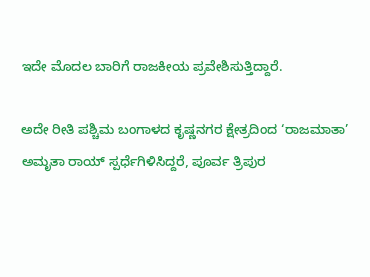ಇದೇ ಮೊದಲ ಬಾರಿಗೆ ರಾಜಕೀಯ ಪ್ರವೇಶಿಸುತ್ತಿದ್ದಾರೆ.

ಅದೇ ರೀತಿ ಪಶ್ಚಿಮ ಬಂಗಾಳದ ಕೃಷ್ಣನಗರ ಕ್ಷೇತ್ರದಿಂದ ‘ರಾಜಮಾತಾ’ ಅಮೃತಾ ರಾಯ್ ಸ್ಪರ್ಧೆಗಿಳಿಸಿದ್ದರೆ, ಪೂರ್ವ ತ್ರಿಪುರ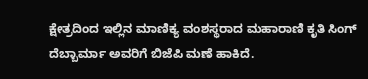ಕ್ಷೇತ್ರದಿಂದ ಇಲ್ಲಿನ ಮಾಣಿಕ್ಯ ವಂಶಸ್ಥರಾದ ಮಹಾರಾಣಿ ಕೃತಿ ಸಿಂಗ್‌ ದೆಬ್ಬಾರ್ಮಾ ಅವರಿಗೆ ಬಿಜೆಪಿ ಮಣೆ ಹಾಕಿದೆ.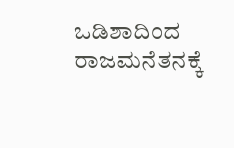ಒಡಿಶಾದಿಂದ ರಾಜಮನೆತನಕ್ಕೆ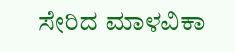ಸೇರಿದ ಮಾಳವಿಕಾ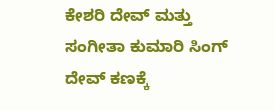ಕೇಶರಿ ದೇವ್ ಮತ್ತು ಸಂಗೀತಾ ಕುಮಾರಿ ಸಿಂಗ್ ದೇವ್ ಕಣಕ್ಕೆ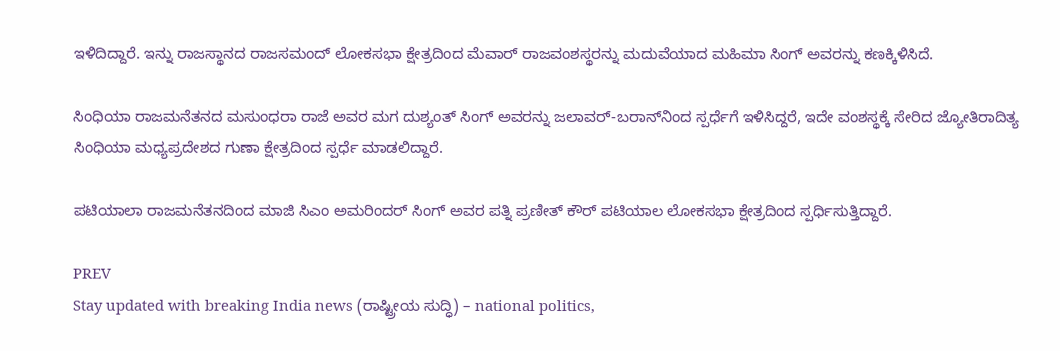ಇಳಿದಿದ್ದಾರೆ. ಇನ್ನು ರಾಜಸ್ಥಾನದ ರಾಜಸಮಂದ್‌ ಲೋಕಸಭಾ ಕ್ಷೇತ್ರದಿಂದ ಮೆವಾರ್‌ ರಾಜವಂಶಸ್ಥರನ್ನು ಮದುವೆಯಾದ ಮಹಿಮಾ ಸಿಂಗ್‌ ಅವರನ್ನು ಕಣಕ್ಕಿಳಿಸಿದೆ.

ಸಿಂಧಿಯಾ ರಾಜಮನೆತನದ ಮಸುಂಧರಾ ರಾಜೆ ಅವರ ಮಗ ದುಶ್ಯಂತ್‌ ಸಿಂಗ್‌ ಅವರನ್ನು ಜಲಾವರ್‌-ಬರಾನ್‌ನಿಂದ ಸ್ಪರ್ಧೆಗೆ ಇಳಿಸಿದ್ದರೆ, ಇದೇ ವಂಶಸ್ಥಕ್ಕೆ ಸೇರಿದ ಜ್ಯೋತಿರಾದಿತ್ಯ ಸಿಂಧಿಯಾ ಮಧ್ಯಪ್ರದೇಶದ ಗುಣಾ ಕ್ಷೇತ್ರದಿಂದ ಸ್ಪರ್ಧೆ ಮಾಡಲಿದ್ದಾರೆ.

ಪಟಿಯಾಲಾ ರಾಜಮನೆತನದಿಂದ ಮಾಜಿ ಸಿಎಂ ಅಮರಿಂದರ್‌ ಸಿಂಗ್‌ ಅವರ ಪತ್ನಿ ಪ್ರಣೀತ್ ಕೌರ್ ಪಟಿಯಾಲ ಲೋಕಸಭಾ ಕ್ಷೇತ್ರದಿಂದ ಸ್ಪರ್ಧಿಸುತ್ತಿದ್ದಾರೆ.

PREV
Stay updated with breaking India news (ರಾಷ್ಟ್ರೀಯ ಸುದ್ಧಿ) – national politics,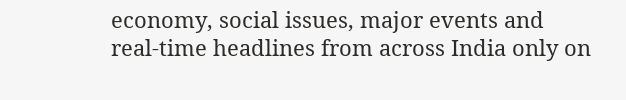economy, social issues, major events and real‑time headlines from across India only on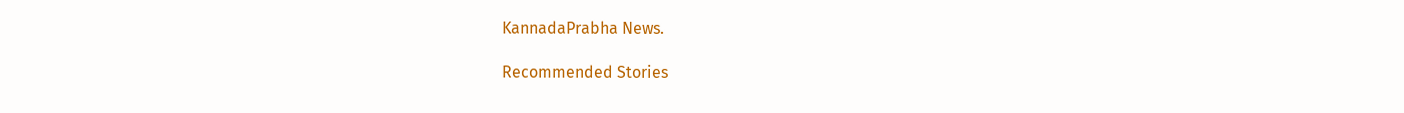KannadaPrabha News.

Recommended Stories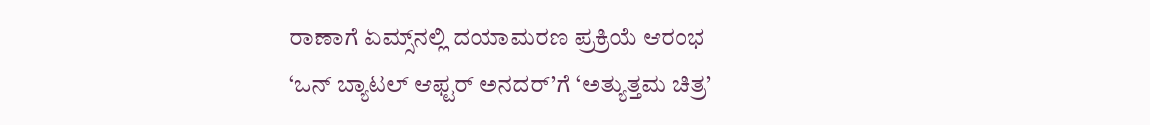ರಾಣಾಗೆ ಏಮ್ಸ್‌ನಲ್ಲಿ ದಯಾಮರಣ ಪ್ರಕ್ರಿಯೆ ಆರಂಭ
‘ಒನ್‌ ಬ್ಯಾಟಲ್‌ ಆಫ್ಟರ್‌ ಅನದರ್‌’ಗೆ ‘ಅತ್ಯುತ್ತಮ ಚಿತ್ರ’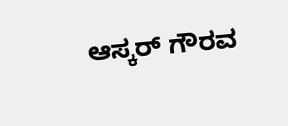ಆಸ್ಕರ್‌ ಗೌರವ